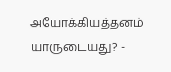அயோக்கியத்தனம் யாருடையது? -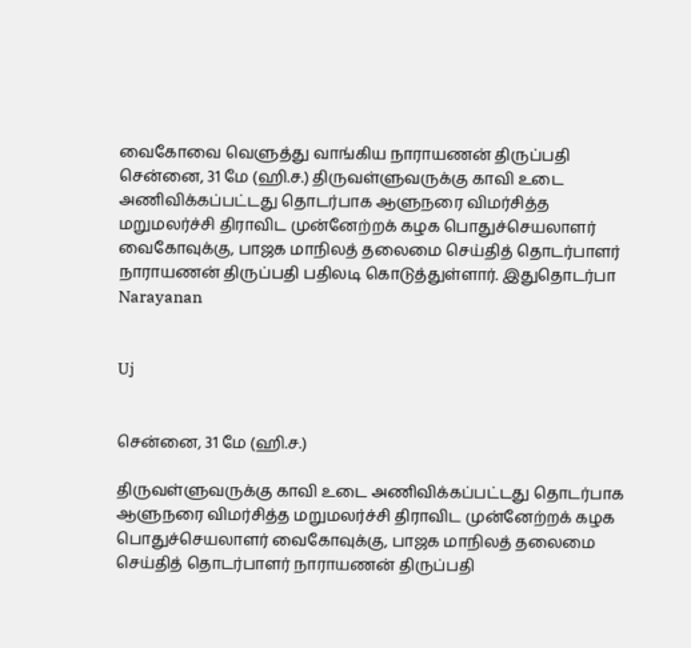வைகோவை வெளுத்து வாங்கிய நாராயணன் திருப்பதி
சென்னை, 31 மே (ஹி.ச.) திருவள்ளுவருக்கு காவி உடை அணிவிக்கப்பட்டது தொடர்பாக ஆளுநரை விமர்சித்த மறுமலர்ச்சி திராவிட முன்னேற்றக் கழக பொதுச்செயலாளர் வைகோவுக்கு, பாஜக மாநிலத் தலைமை செய்தித் தொடர்பாளர் நாராயணன் திருப்பதி பதிலடி கொடுத்துள்ளார். இதுதொடர்பா
Narayanan


Uj


சென்னை, 31 மே (ஹி.ச.)

திருவள்ளுவருக்கு காவி உடை அணிவிக்கப்பட்டது தொடர்பாக ஆளுநரை விமர்சித்த மறுமலர்ச்சி திராவிட முன்னேற்றக் கழக பொதுச்செயலாளர் வைகோவுக்கு, பாஜக மாநிலத் தலைமை செய்தித் தொடர்பாளர் நாராயணன் திருப்பதி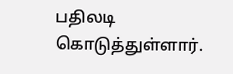பதிலடி கொடுத்துள்ளார்.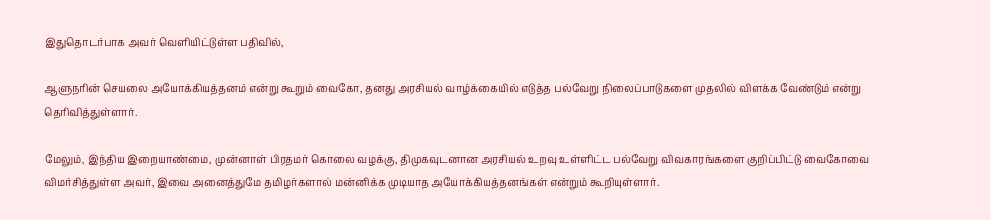இதுதொடர்பாக அவர் வெளியிட்டுள்ள பதிவில்,

ஆளுநரின் செயலை அயோக்கியத்தனம் என்று கூறும் வைகோ, தனது அரசியல் வாழ்க்கையில் எடுத்த பல்வேறு நிலைப்பாடுகளை முதலில் விளக்க வேண்டும் என்று தெரிவித்துள்ளார்.

மேலும், இந்திய இறையாண்மை, முன்னாள் பிரதமர் கொலை வழக்கு, திமுகவுடனான அரசியல் உறவு உள்ளிட்ட பல்வேறு விவகாரங்களை குறிப்பிட்டு வைகோவை விமர்சித்துள்ள அவர், இவை அனைத்துமே தமிழர்களால் மன்னிக்க முடியாத அயோக்கியத்தனங்கள் என்றும் கூறியுள்ளார்.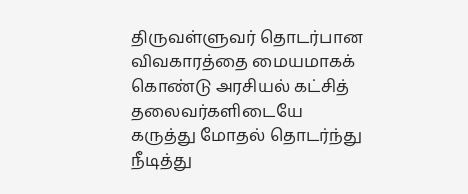திருவள்ளுவர் தொடர்பான விவகாரத்தை மையமாகக் கொண்டு அரசியல் கட்சித் தலைவர்களிடையே கருத்து மோதல் தொடர்ந்து நீடித்து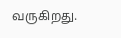வருகிறது.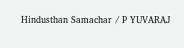Hindusthan Samachar / P YUVARAJ